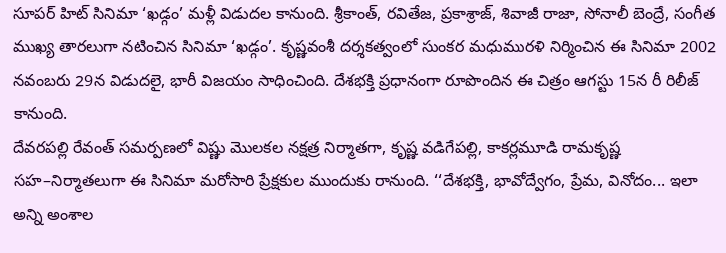సూపర్ హిట్ సినిమా ‘ఖడ్గం’ మళ్లీ విడుదల కానుంది. శ్రీకాంత్, రవితేజ, ప్రకాశ్రాజ్, శివాజీ రాజా, సోనాలీ బెంద్రే, సంగీత ముఖ్య తారలుగా నటించిన సినిమా ‘ఖడ్గం’. కృష్ణవంశీ దర్శకత్వంలో సుంకర మధుమురళి నిర్మించిన ఈ సినిమా 2002 నవంబరు 29న విడుదలై, భారీ విజయం సాధించింది. దేశభక్తి ప్రధానంగా రూపొందిన ఈ చిత్రం ఆగస్టు 15న రీ రిలీజ్ కానుంది.
దేవరపల్లి రేవంత్ సమర్పణలో విష్ణు మొలకల నక్షత్ర నిర్మాతగా, కృష్ణ వడిగేపల్లి, కాకర్లమూడి రామకృష్ణ సహ–నిర్మాతలుగా ఈ సినిమా మరోసారి ప్రేక్షకుల ముందుకు రానుంది. ‘‘దేశభక్తి, భావోద్వేగం, ప్రేమ, వినోదం... ఇలా అన్ని అంశాల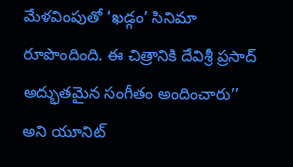మేళవింపుతో ‘ఖడ్గం’ సినిమా రూపొందింది. ఈ చిత్రానికి దేవిశ్రీ ప్రసాద్ అద్భుతమైన సంగీతం అందించారు’’ అని యూనిట్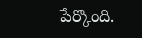పేర్కొంది.